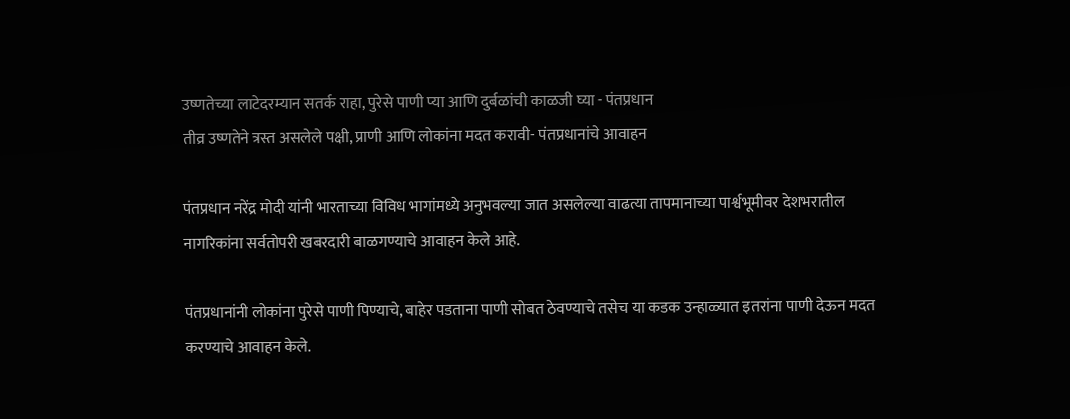उष्णतेच्या लाटेदरम्यान सतर्क राहा, पुरेसे पाणी प्या आणि दुर्बळांची काळजी घ्या - पंतप्रधान
तीव्र उष्णतेने त्रस्त असलेले पक्षी, प्राणी आणि लोकांना मदत करावी- पंतप्रधानांचे आवाहन

पंतप्रधान नरेंद्र मोदी यांनी भारताच्या विविध भागांमध्ये अनुभवल्या जात असलेल्या वाढत्या तापमानाच्या पार्श्वभूमीवर देशभरातील नागरिकांना सर्वतोपरी खबरदारी बाळगण्याचे आवाहन केले आहे.

पंतप्रधानांनी लोकांना पुरेसे पाणी पिण्याचे, बाहेर पडताना पाणी सोबत ठेवण्याचे तसेच या कडक उन्हाळ्यात इतरांना पाणी देऊन मदत करण्याचे आवाहन केले.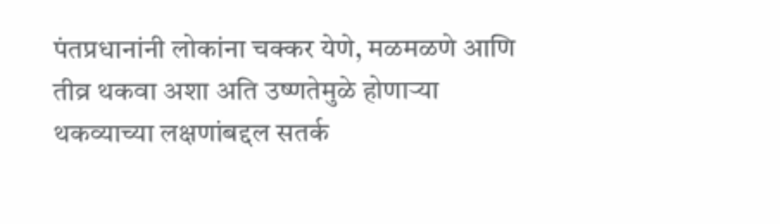पंतप्रधानांनी लोकांना चक्कर येणे, मळमळणे आणि तीव्र थकवा अशा अति उष्णतेमुळे होणाऱ्या थकव्याच्या लक्षणांबद्दल सतर्क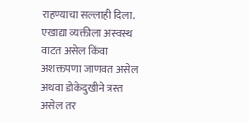राहण्याचा सल्लाही दिला. एखाद्या व्यक्तीला अस्वस्थ वाटत असेल किंवा अशक्तपणा जाणवत असेल अथवा डोकेदुखीने त्रस्त असेल तर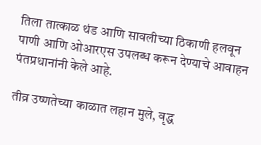तिला तात्काळ थंड आणि सावलीच्या ठिकाणी हलवून पाणी आणि ओआरएस उपलब्ध करून देण्याचे आवाहन पंतप्रधानांनी केले आहे.

तीव्र उष्णतेच्या काळात लहान मुले, वृद्ध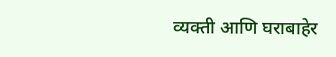व्यक्ती आणि घराबाहेर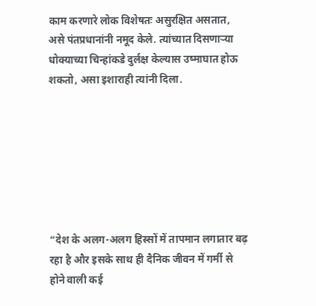काम करणारे लोक विशेषतः असुरक्षित असतात, असे पंतप्रधानांनी नमूद केले. त्यांच्यात दिसणाऱ्या धोक्याच्या चिन्हांकडे दुर्लक्ष केल्यास उष्माघात होऊ शकतो, असा इशाराही त्यांनी दिला.







“देश के अलग-अलग हिस्सों में तापमान लगातार बढ़ रहा है और इसके साथ ही दैनिक जीवन में गर्मी से होने वाली कई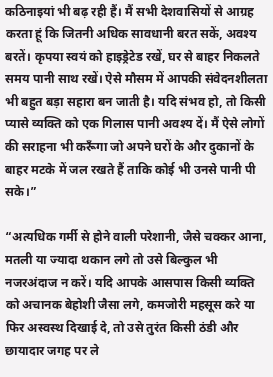कठिनाइयां भी बढ़ रही हैं। मैं सभी देशवासियों से आग्रह करता हूं कि जितनी अधिक सावधानी बरत सकें, अवश्य बरतें। कृपया स्वयं को हाइड्रेटेड रखें, घर से बाहर निकलते समय पानी साथ रखें। ऐसे मौसम में आपकी संवेदनशीलता भी बहुत बड़ा सहारा बन जाती है। यदि संभव हो, तो किसी प्यासे व्यक्ति को एक गिलास पानी अवश्य दें। मैं ऐसे लोगों की सराहना भी करूँगा जो अपने घरों के और दुकानों के बाहर मटके में जल रखते हैं ताकि कोई भी उनसे पानी पी सके।”

“अत्यधिक गर्मी से होने वाली परेशानी, जैसे चक्कर आना, मतली या ज्यादा थकान लगे तो उसे बिल्कुल भी नजरअंदाज न करें। यदि आपके आसपास किसी व्यक्ति को अचानक बेहोशी जैसा लगे, कमजोरी महसूस करे या फिर अस्वस्थ दिखाई दे, तो उसे तुरंत किसी ठंडी और छायादार जगह पर ले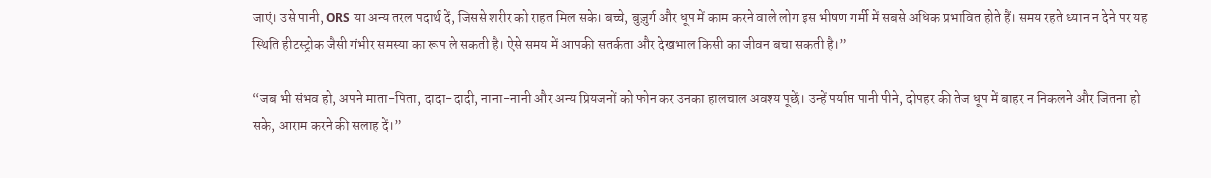जाएं। उसे पानी, ORS या अन्य तरल पदार्थ दें, जिससे शरीर को राहत मिल सके। बच्चे, बुज़ुर्ग और धूप में काम करने वाले लोग इस भीषण गर्मी में सबसे अधिक प्रभावित होते हैं। समय रहते ध्यान न देने पर यह स्थिति हीटस्ट्रोक जैसी गंभीर समस्या का रूप ले सकती है। ऐसे समय में आपकी सतर्कता और देखभाल किसी का जीवन बचा सकती है।”

“जब भी संभव हो, अपने माता-पिता, दादा-दादी, नाना-नानी और अन्य प्रियजनों को फोन कर उनका हालचाल अवश्य पूछें। उन्हें पर्याप्त पानी पीने, दोपहर की तेज धूप में बाहर न निकलने और जितना हो सके, आराम करने की सलाह दें।”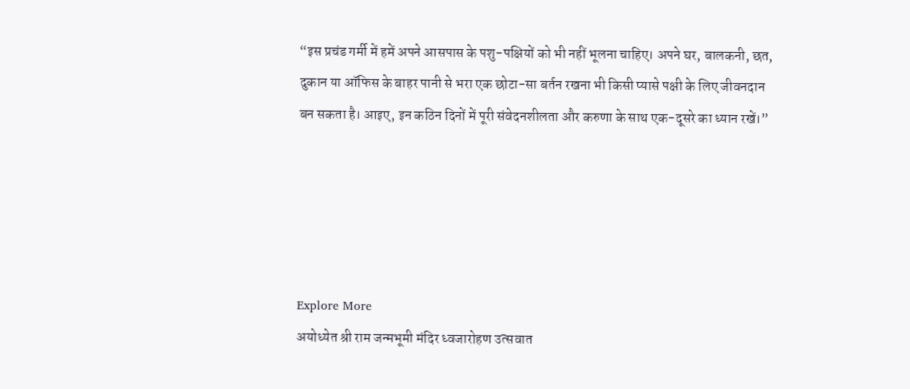“इस प्रचंड गर्मी में हमें अपने आसपास के पशु-पक्षियों को भी नहीं भूलना चाहिए। अपने घर, बालकनी, छत, दुकान या ऑफिस के बाहर पानी से भरा एक छोटा-सा बर्तन रखना भी किसी प्यासे पक्षी के लिए जीवनदान बन सकता है। आइए, इन कठिन दिनों में पूरी संवेदनशीलता और करुणा के साथ एक-दूसरे का ध्यान रखें।”





Explore More
अयोध्येत श्री राम जन्मभूमी मंदिर ध्वजारोहण उत्सवात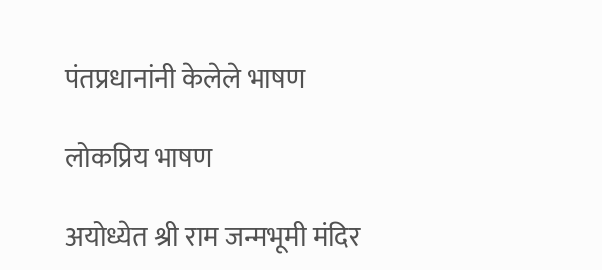पंतप्रधानांनी केलेले भाषण

लोकप्रिय भाषण

अयोध्येत श्री राम जन्मभूमी मंदिर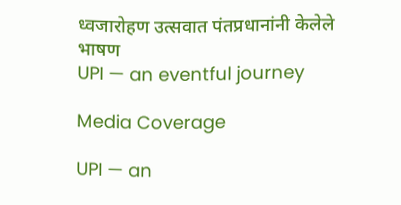ध्वजारोहण उत्सवात पंतप्रधानांनी केलेले भाषण
UPI — an eventful journey

Media Coverage

UPI — an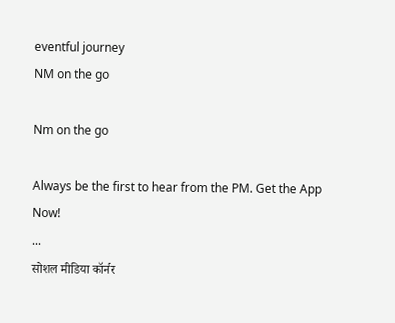eventful journey
NM on the go

Nm on the go

Always be the first to hear from the PM. Get the App Now!
...
सोशल मीडिया कॉर्नर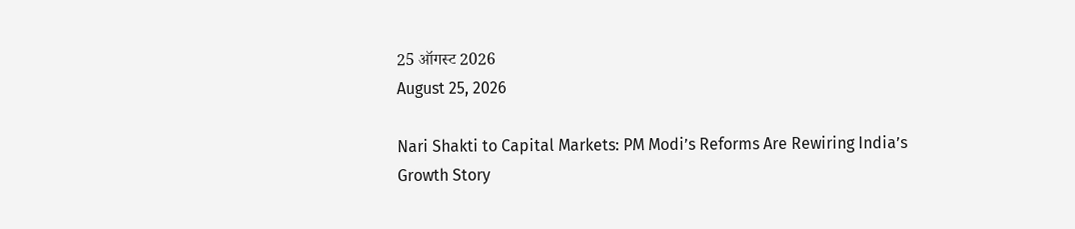25 ऑगस्ट 2026
August 25, 2026

Nari Shakti to Capital Markets: PM Modi’s Reforms Are Rewiring India’s Growth Story